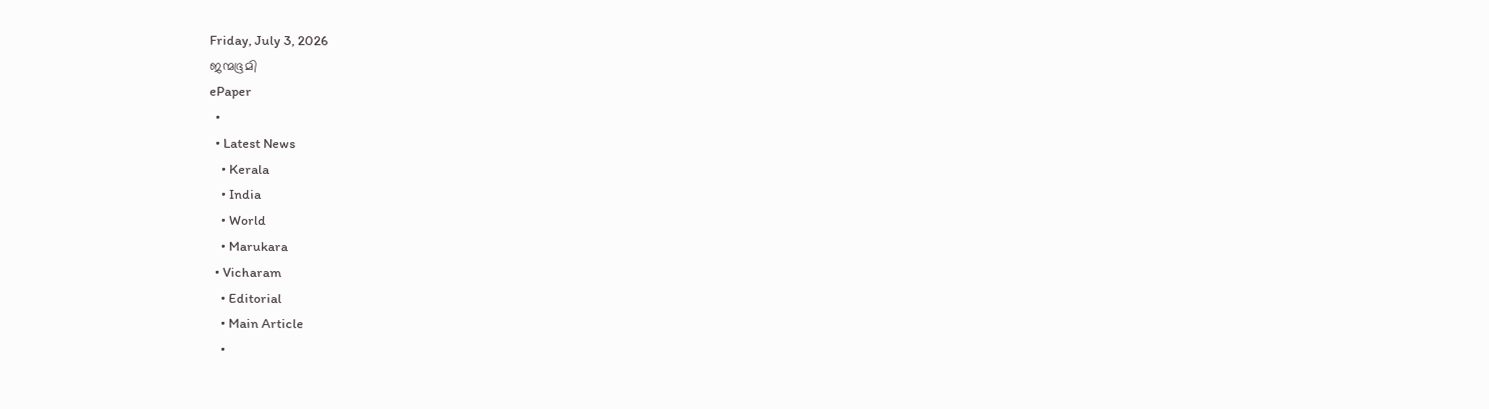Friday, July 3, 2026
ജന്മഭൂമി
ePaper
  •
  • Latest News
    • Kerala
    • India
    • World
    • Marukara
  • Vicharam
    • Editorial
    • Main Article
    •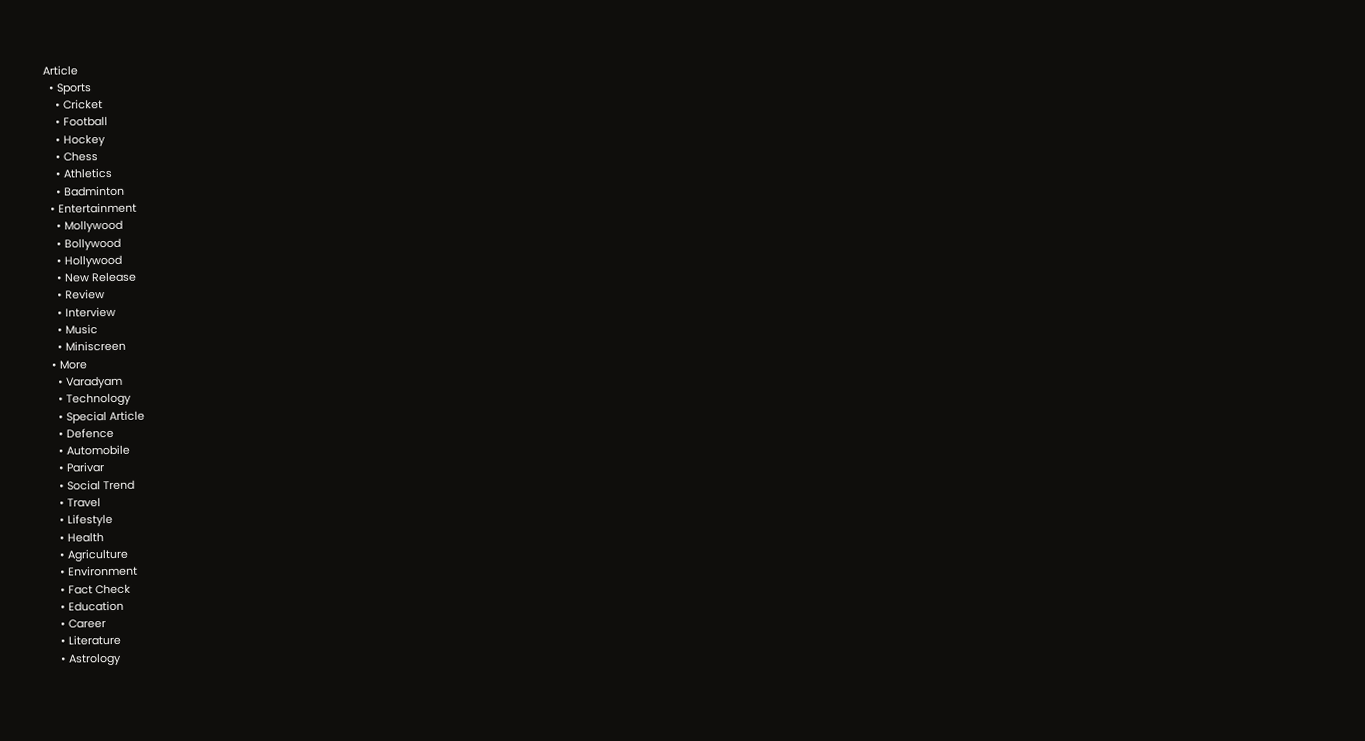Article
  • Sports
    • Cricket
    • Football
    • Hockey
    • Chess
    • Athletics
    • Badminton
  • Entertainment
    • Mollywood
    • Bollywood
    • Hollywood
    • New Release
    • Review
    • Interview
    • Music
    • Miniscreen
  • More
    • Varadyam
    • Technology
    • Special Article
    • Defence
    • Automobile
    • Parivar
    • Social Trend
    • Travel
    • Lifestyle
    • Health
    • Agriculture
    • Environment
    • Fact Check
    • Education
    • Career
    • Literature
    • Astrology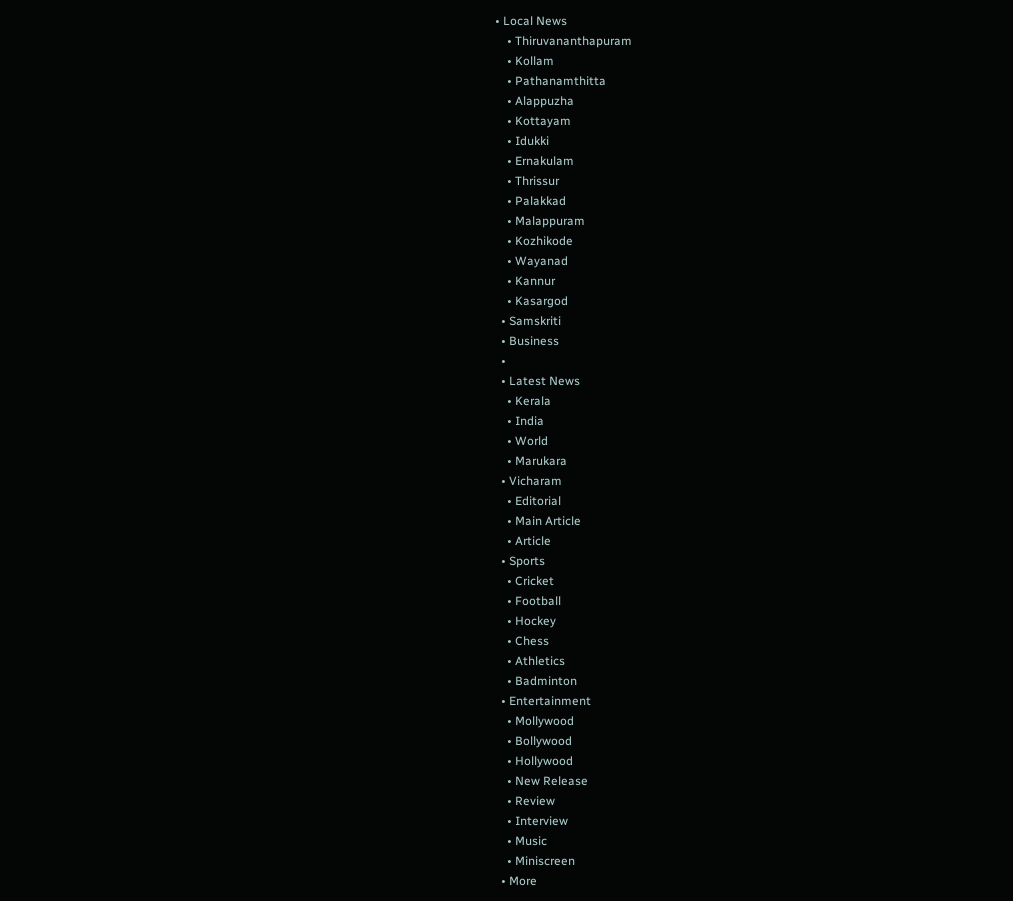• Local News
    • Thiruvananthapuram
    • Kollam
    • Pathanamthitta
    • Alappuzha
    • Kottayam
    • Idukki
    • Ernakulam
    • Thrissur
    • Palakkad
    • Malappuram
    • Kozhikode
    • Wayanad
    • Kannur
    • Kasargod
  • Samskriti
  • Business
  •
  • Latest News
    • Kerala
    • India
    • World
    • Marukara
  • Vicharam
    • Editorial
    • Main Article
    • Article
  • Sports
    • Cricket
    • Football
    • Hockey
    • Chess
    • Athletics
    • Badminton
  • Entertainment
    • Mollywood
    • Bollywood
    • Hollywood
    • New Release
    • Review
    • Interview
    • Music
    • Miniscreen
  • More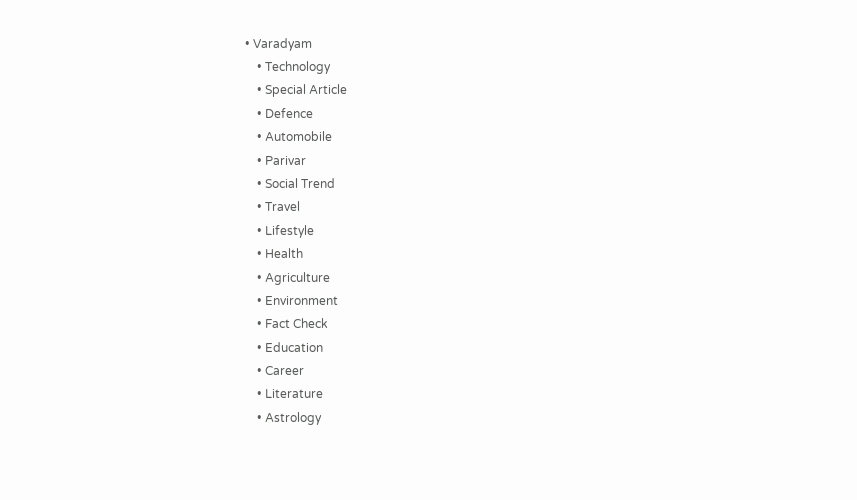• Varadyam
    • Technology
    • Special Article
    • Defence
    • Automobile
    • Parivar
    • Social Trend
    • Travel
    • Lifestyle
    • Health
    • Agriculture
    • Environment
    • Fact Check
    • Education
    • Career
    • Literature
    • Astrology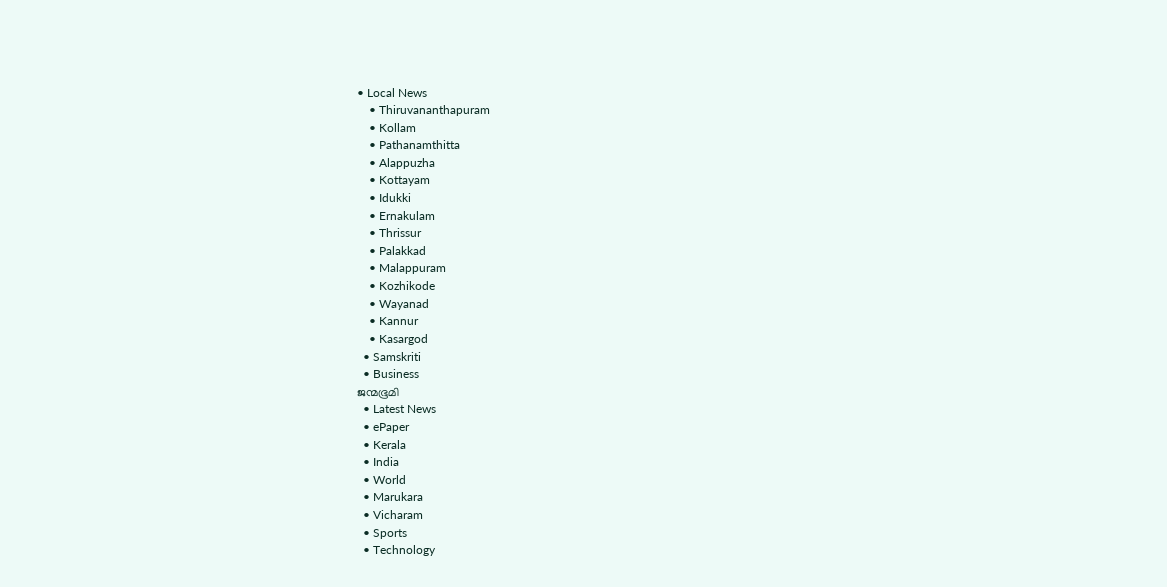• Local News
    • Thiruvananthapuram
    • Kollam
    • Pathanamthitta
    • Alappuzha
    • Kottayam
    • Idukki
    • Ernakulam
    • Thrissur
    • Palakkad
    • Malappuram
    • Kozhikode
    • Wayanad
    • Kannur
    • Kasargod
  • Samskriti
  • Business
ജന്മഭൂമി
  • Latest News
  • ePaper
  • Kerala
  • India
  • World
  • Marukara
  • Vicharam
  • Sports
  • Technology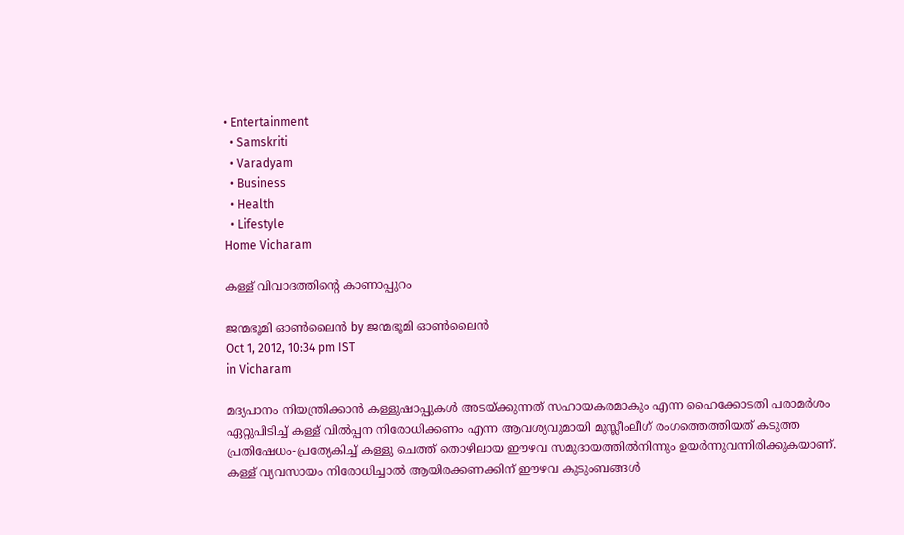• Entertainment
  • Samskriti
  • Varadyam
  • Business
  • Health
  • Lifestyle
Home Vicharam

കള്ള്‌ വിവാദത്തിന്റെ കാണാപ്പുറം

ജന്മഭൂമി ഓണ്‍ലൈന്‍ by ജന്മഭൂമി ഓണ്‍ലൈന്‍
Oct 1, 2012, 10:34 pm IST
in Vicharam

മദ്യപാനം നിയന്ത്രിക്കാന്‍ കള്ളുഷാപ്പുകള്‍ അടയ്‌ക്കുന്നത്‌ സഹായകരമാകും എന്ന ഹൈക്കോടതി പരാമര്‍ശം ഏറ്റുപിടിച്ച്‌ കള്ള്‌ വില്‍പ്പന നിരോധിക്കണം എന്ന ആവശ്യവുമായി മുസ്ലീംലീഗ്‌ രംഗത്തെത്തിയത്‌ കടുത്ത പ്രതിഷേധം-പ്രത്യേകിച്ച്‌ കള്ളു ചെത്ത്‌ തൊഴിലായ ഈഴവ സമുദായത്തില്‍നിന്നും ഉയര്‍ന്നുവന്നിരിക്കുകയാണ്‌. കള്ള്‌ വ്യവസായം നിരോധിച്ചാല്‍ ആയിരക്കണക്കിന്‌ ഈഴവ കുടുംബങ്ങള്‍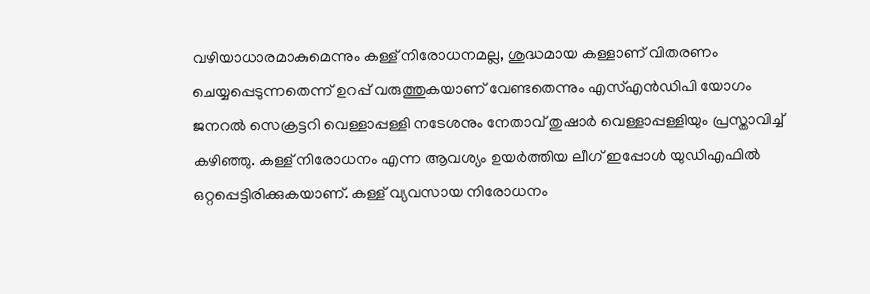വഴിയാധാരമാകുമെന്നും കള്ള്‌ നിരോധനമല്ല, ശുദ്ധമായ കള്ളാണ്‌ വിതരണം ചെയ്യപ്പെടുന്നതെന്ന്‌ ഉറപ്പ്‌ വരുത്തുകയാണ്‌ വേണ്ടതെന്നും എസ്‌എന്‍ഡിപി യോഗം ജനറല്‍ സെക്രട്ടറി വെള്ളാപ്പള്ളി നടേശനും നേതാവ്‌ തുഷാര്‍ വെള്ളാപ്പള്ളിയും പ്രസ്താവിച്ച്‌ കഴിഞ്ഞു. കള്ള്‌ നിരോധനം എന്ന ആവശ്യം ഉയര്‍ത്തിയ ലീഗ്‌ ഇപ്പോള്‍ യുഡിഎഫില്‍ ഒറ്റപ്പെട്ടിരിക്കുകയാണ്‌. കള്ള്‌ വ്യവസായ നിരോധനം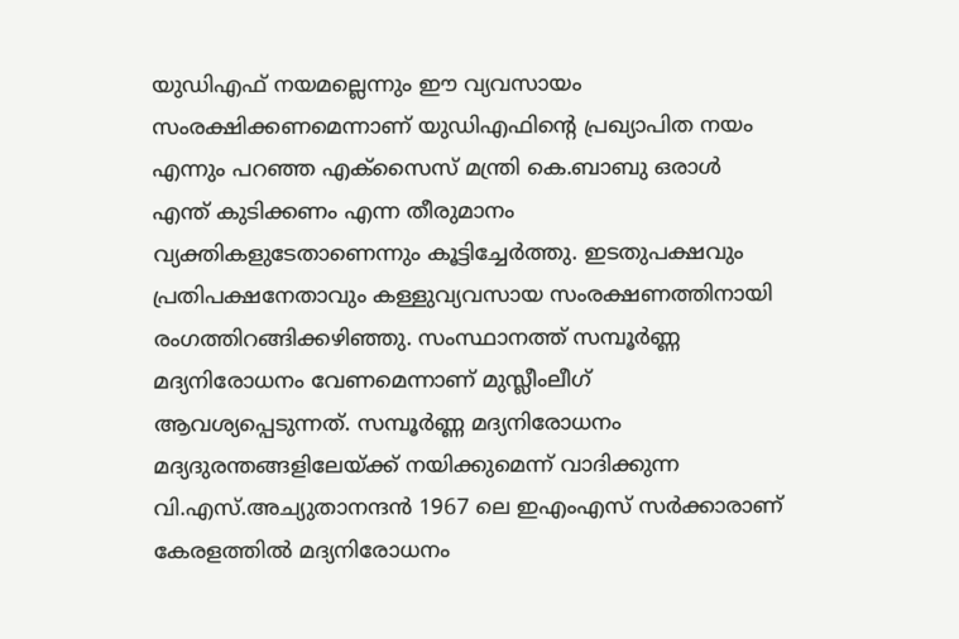യുഡിഎഫ്‌ നയമല്ലെന്നും ഈ വ്യവസായം സംരക്ഷിക്കണമെന്നാണ്‌ യുഡിഎഫിന്റെ പ്രഖ്യാപിത നയം എന്നും പറഞ്ഞ എക്സൈസ്‌ മന്ത്രി കെ.ബാബു ഒരാള്‍ എന്ത്‌ കുടിക്കണം എന്ന തീരുമാനം വ്യക്തികളുടേതാണെന്നും കൂട്ടിച്ചേര്‍ത്തു. ഇടതുപക്ഷവും പ്രതിപക്ഷനേതാവും കള്ളുവ്യവസായ സംരക്ഷണത്തിനായി രംഗത്തിറങ്ങിക്കഴിഞ്ഞു. സംസ്ഥാനത്ത്‌ സമ്പൂര്‍ണ്ണ മദ്യനിരോധനം വേണമെന്നാണ്‌ മുസ്ലീംലീഗ്‌ ആവശ്യപ്പെടുന്നത്‌. സമ്പൂര്‍ണ്ണ മദ്യനിരോധനം മദ്യദുരന്തങ്ങളിലേയ്‌ക്ക്‌ നയിക്കുമെന്ന്‌ വാദിക്കുന്ന വി.എസ്‌.അച്യുതാനന്ദന്‍ 1967 ലെ ഇഎംഎസ്‌ സര്‍ക്കാരാണ്‌ കേരളത്തില്‍ മദ്യനിരോധനം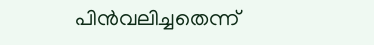പിന്‍വലിച്ചതെന്ന്‌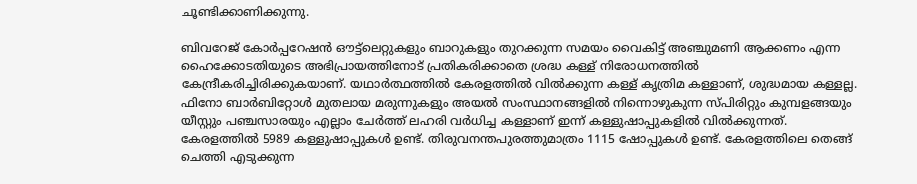ചൂണ്ടിക്കാണിക്കുന്നു.

ബിവറേജ്‌ കോര്‍പ്പറേഷന്‍ ഔട്ട്ലെറ്റുകളും ബാറുകളും തുറക്കുന്ന സമയം വൈകിട്ട്‌ അഞ്ചുമണി ആക്കണം എന്ന ഹൈക്കോടതിയുടെ അഭിപ്രായത്തിനോട്‌ പ്രതികരിക്കാതെ ശ്രദ്ധ കള്ള്‌ നിരോധനത്തില്‍ കേന്ദ്രീകരിച്ചിരിക്കുകയാണ്‌. യഥാര്‍ത്ഥത്തില്‍ കേരളത്തില്‍ വില്‍ക്കുന്ന കള്ള്‌ കൃത്രിമ കള്ളാണ്‌, ശുദ്ധമായ കള്ളല്ല. ഫിനോ ബാര്‍ബിറ്റോള്‍ മുതലായ മരുന്നുകളും അയല്‍ സംസ്ഥാനങ്ങളില്‍ നിന്നൊഴുകുന്ന സ്പിരിറ്റും കുമ്പളങ്ങയും യീസ്റ്റും പഞ്ചസാരയും എല്ലാം ചേര്‍ത്ത്‌ ലഹരി വര്‍ധിച്ച കള്ളാണ്‌ ഇന്ന്‌ കള്ളുഷാപ്പുകളില്‍ വില്‍ക്കുന്നത്‌. കേരളത്തില്‍ 5989 കള്ളുഷാപ്പുകള്‍ ഉണ്ട്‌. തിരുവനന്തപുരത്തുമാത്രം 1115 ഷോപ്പുകള്‍ ഉണ്ട്‌. കേരളത്തിലെ തെങ്ങ്‌ ചെത്തി എടുക്കുന്ന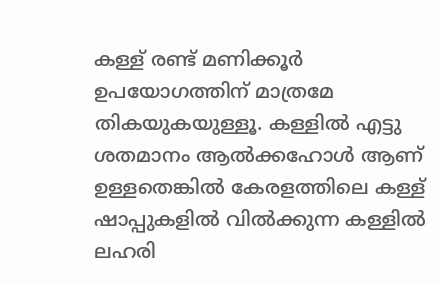കള്ള്‌ രണ്ട്‌ മണിക്കൂര്‍ ഉപയോഗത്തിന്‌ മാത്രമേ തികയുകയുള്ളൂ. കള്ളില്‍ എട്ടു ശതമാനം ആല്‍ക്കഹോള്‍ ആണ്‌ ഉള്ളതെങ്കില്‍ കേരളത്തിലെ കള്ള്‌ ഷാപ്പുകളില്‍ വില്‍ക്കുന്ന കള്ളില്‍ ലഹരി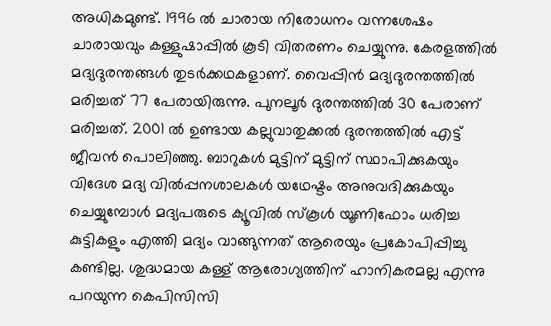അധികമുണ്ട്‌. 1996 ല്‍ ചാരായ നിരോധനം വന്നശേഷം ചാരായവും കള്ളുഷാപ്പില്‍ കൂടി വിതരണം ചെയ്യുന്നു. കേരളത്തില്‍ മദ്യദുരന്തങ്ങള്‍ തുടര്‍ക്കഥകളാണ്‌. വൈപ്പിന്‍ മദ്യദുരന്തത്തില്‍ മരിച്ചത്‌ 77 പേരായിരുന്നു. പുനലൂര്‍ ദുരന്തത്തില്‍ 30 പേരാണ്‌ മരിച്ചത്‌. 2001 ല്‍ ഉണ്ടായ കല്ലുവാതുക്കല്‍ ദുരന്തത്തില്‍ എട്ട്‌ ജീവന്‍ പൊലിഞ്ഞു. ബാറുകള്‍ മുട്ടിന്‌ മുട്ടിന്‌ സ്ഥാപിക്കുകയും വിദേശ മദ്യ വില്‍പ്പനശാലകള്‍ യഥേഷ്ടം അനുവദിക്കുകയും ചെയ്യുമ്പോള്‍ മദ്യപരുടെ ക്യൂവില്‍ സ്കൂള്‍ യൂണിഫോം ധരിച്ച കുട്ടികളും എത്തി മദ്യം വാങ്ങുന്നത്‌ ആരെയും പ്രകോപിപ്പിച്ചു കണ്ടില്ല. ശുദ്ധമായ കള്ള്‌ ആരോഗ്യത്തിന്‌ ഹാനികരമല്ല എന്നു പറയുന്ന കെപിസിസി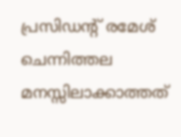പ്രസിഡന്റ്‌ രമേശ്‌ ചെന്നിത്തല മനസ്സിലാക്കാത്തത്‌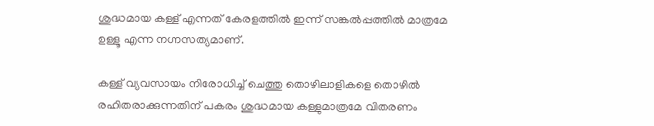ശുദ്ധമായ കള്ള്‌ എന്നത്‌ കേരളത്തില്‍ ഇന്ന്‌ സങ്കല്‍പ്പത്തില്‍ മാത്രമേ ഉള്ളൂ എന്ന നഗ്നസത്യമാണ്‌.

കള്ള്‌ വ്യവസായം നിരോധിച്ച്‌ ചെത്തു തൊഴിലാളികളെ തൊഴില്‍ രഹിതരാക്കുന്നതിന്‌ പകരം ശുദ്ധമായ കള്ളുമാത്രമേ വിതരണം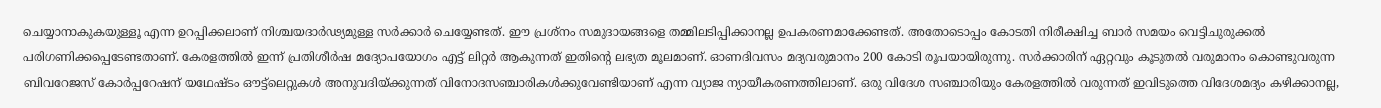ചെയ്യാനാകുകയുള്ളൂ എന്ന ഉറപ്പിക്കലാണ്‌ നിശ്ചയദാര്‍ഢ്യമുള്ള സര്‍ക്കാര്‍ ചെയ്യേണ്ടത്‌. ഈ പ്രശ്നം സമുദായങ്ങളെ തമ്മിലടിപ്പിക്കാനല്ല ഉപകരണമാക്കേണ്ടത്‌. അതോടൊപ്പം കോടതി നിരീക്ഷിച്ച ബാര്‍ സമയം വെട്ടിചുരുക്കല്‍ പരിഗണിക്കപ്പെടേണ്ടതാണ്‌. കേരളത്തില്‍ ഇന്ന്‌ പ്രതിശീര്‍ഷ മദ്യോപയോഗം എട്ട്‌ ലിറ്റര്‍ ആകുന്നത്‌ ഇതിന്റെ ലഭ്യത മൂലമാണ്‌. ഓണദിവസം മദ്യവരുമാനം 200 കോടി രൂപയായിരുന്നു. സര്‍ക്കാരിന്‌ ഏറ്റവും കൂടുതല്‍ വരുമാനം കൊണ്ടുവരുന്ന ബിവറേജസ്‌ കോര്‍പ്പറേഷന്‌ യഥേഷ്ടം ഔട്ട്ലെറ്റുകള്‍ അനുവദിയ്‌ക്കുന്നത്‌ വിനോദസഞ്ചാരികള്‍ക്കുവേണ്ടിയാണ്‌ എന്ന വ്യാജ ന്യായീകരണത്തിലാണ്‌. ഒരു വിദേശ സഞ്ചാരിയും കേരളത്തില്‍ വരുന്നത്‌ ഇവിടുത്തെ വിദേശമദ്യം കഴിക്കാനല്ല,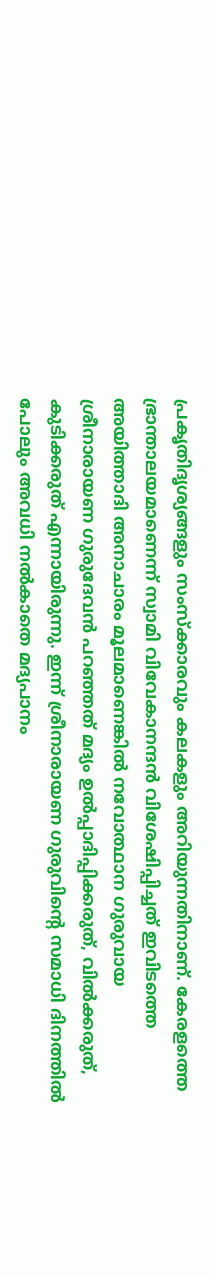പ്രകൃതിദൃശ്യങ്ങളും സംസ്ക്കാരവും കലകളും അറിയുന്നതിനാണ്‌. കേരളത്തെ ഭ്രാന്താലയമാണെന്ന്‌ സ്വാമി വിവേകാനന്ദന്‍ വിശേഷിപ്പിച്ചത്‌ ഇവിടത്തെ അയിത്താദി അനാചാരം മൂലമാണെങ്കില്‍ നവോത്ഥാന ഗുരുവായ ശ്രീനാരായണ ഗുരുദേവന്‍ പറഞ്ഞത്‌ മദ്യം ഉല്‍പ്പാദിപ്പിക്കരുത്‌, വില്‍ക്കരുത്‌, കുടിക്കരുത്‌ എന്നായിരുന്നു. ഇന്ന്‌ ശ്രീനാരായണ ഗുരുവിന്റെ സമാധി ദിനത്തില്‍ പോലും അവധി നല്‍കാതെ മദ്യപാനം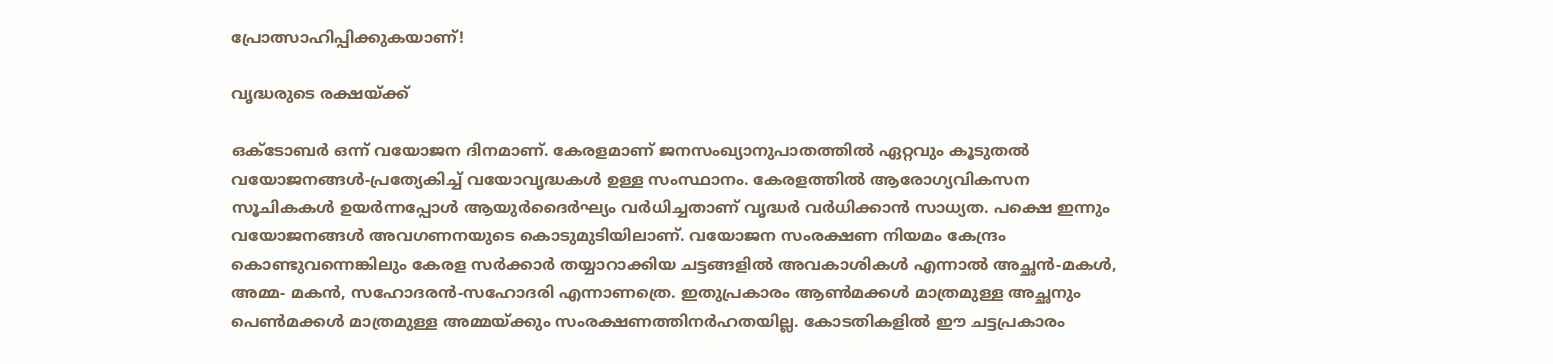പ്രോത്സാഹിപ്പിക്കുകയാണ്‌!

വൃദ്ധരുടെ രക്ഷയ്‌ക്ക്‌

ഒക്ടോബര്‍ ഒന്ന്‌ വയോജന ദിനമാണ്‌. കേരളമാണ്‌ ജനസംഖ്യാനുപാതത്തില്‍ ഏറ്റവും കൂടുതല്‍ വയോജനങ്ങള്‍-പ്രത്യേകിച്ച്‌ വയോവൃദ്ധകള്‍ ഉള്ള സംസ്ഥാനം. കേരളത്തില്‍ ആരോഗ്യവികസന സൂചികകള്‍ ഉയര്‍ന്നപ്പോള്‍ ആയുര്‍ദൈര്‍ഘ്യം വര്‍ധിച്ചതാണ്‌ വൃദ്ധര്‍ വര്‍ധിക്കാന്‍ സാധ്യത. പക്ഷെ ഇന്നും വയോജനങ്ങള്‍ അവഗണനയുടെ കൊടുമുടിയിലാണ്‌. വയോജന സംരക്ഷണ നിയമം കേന്ദ്രം കൊണ്ടുവന്നെങ്കിലും കേരള സര്‍ക്കാര്‍ തയ്യാറാക്കിയ ചട്ടങ്ങളില്‍ അവകാശികള്‍ എന്നാല്‍ അച്ഛന്‍-മകള്‍, അമ്മ- മകന്‍, സഹോദരന്‍-സഹോദരി എന്നാണത്രെ. ഇതുപ്രകാരം ആണ്‍മക്കള്‍ മാത്രമുള്ള അച്ഛനും പെണ്‍മക്കള്‍ മാത്രമുള്ള അമ്മയ്‌ക്കും സംരക്ഷണത്തിനര്‍ഹതയില്ല. കോടതികളില്‍ ഈ ചട്ടപ്രകാരം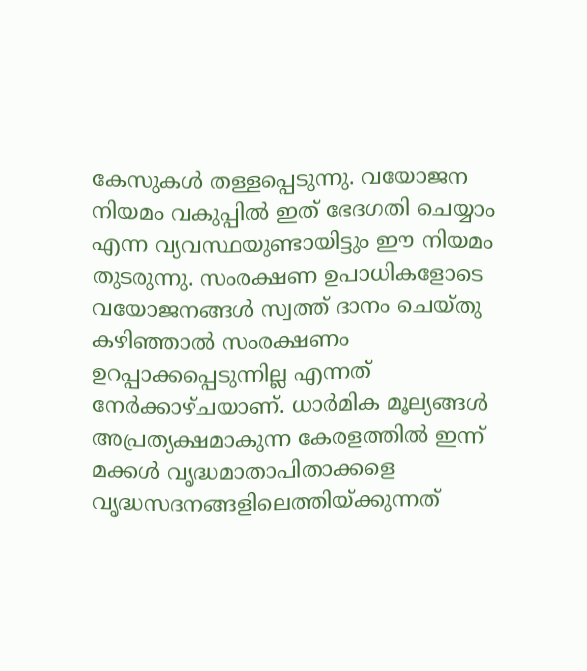കേസുകള്‍ തള്ളപ്പെടുന്നു. വയോജന നിയമം വകുപ്പില്‍ ഇത്‌ ഭേദഗതി ചെയ്യാം എന്ന വ്യവസ്ഥയുണ്ടായിട്ടും ഈ നിയമം തുടരുന്നു. സംരക്ഷണ ഉപാധികളോടെ വയോജനങ്ങള്‍ സ്വത്ത്‌ ദാനം ചെയ്തു കഴിഞ്ഞാല്‍ സംരക്ഷണം ഉറപ്പാക്കപ്പെടുന്നില്ല എന്നത്‌ നേര്‍ക്കാഴ്ചയാണ്‌. ധാര്‍മിക മൂല്യങ്ങള്‍ അപ്രത്യക്ഷമാകുന്ന കേരളത്തില്‍ ഇന്ന്‌ മക്കള്‍ വൃദ്ധമാതാപിതാക്കളെ വൃദ്ധസദനങ്ങളിലെത്തിയ്‌ക്കുന്നത്‌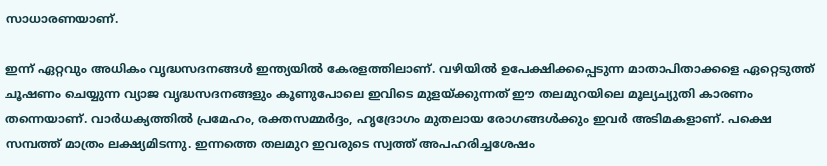സാധാരണയാണ്‌.

ഇന്ന്‌ ഏറ്റവും അധികം വൃദ്ധസദനങ്ങള്‍ ഇന്ത്യയില്‍ കേരളത്തിലാണ്‌. വഴിയില്‍ ഉപേക്ഷിക്കപ്പെടുന്ന മാതാപിതാക്കളെ ഏറ്റെടുത്ത്‌ ചൂഷണം ചെയ്യുന്ന വ്യാജ വൃദ്ധസദനങ്ങളും കൂണുപോലെ ഇവിടെ മുളയ്‌ക്കുന്നത്‌ ഈ തലമുറയിലെ മൂല്യച്യുതി കാരണം തന്നെയാണ്‌. വാര്‍ധക്യത്തില്‍ പ്രമേഹം, രക്തസമ്മര്‍ദ്ദം, ഹൃദ്രോഗം മുതലായ രോഗങ്ങള്‍ക്കും ഇവര്‍ അടിമകളാണ്‌. പക്ഷെ സമ്പത്ത്‌ മാത്രം ലക്ഷ്യമിടന്നു. ഇന്നത്തെ തലമുറ ഇവരുടെ സ്വത്ത്‌ അപഹരിച്ചശേഷം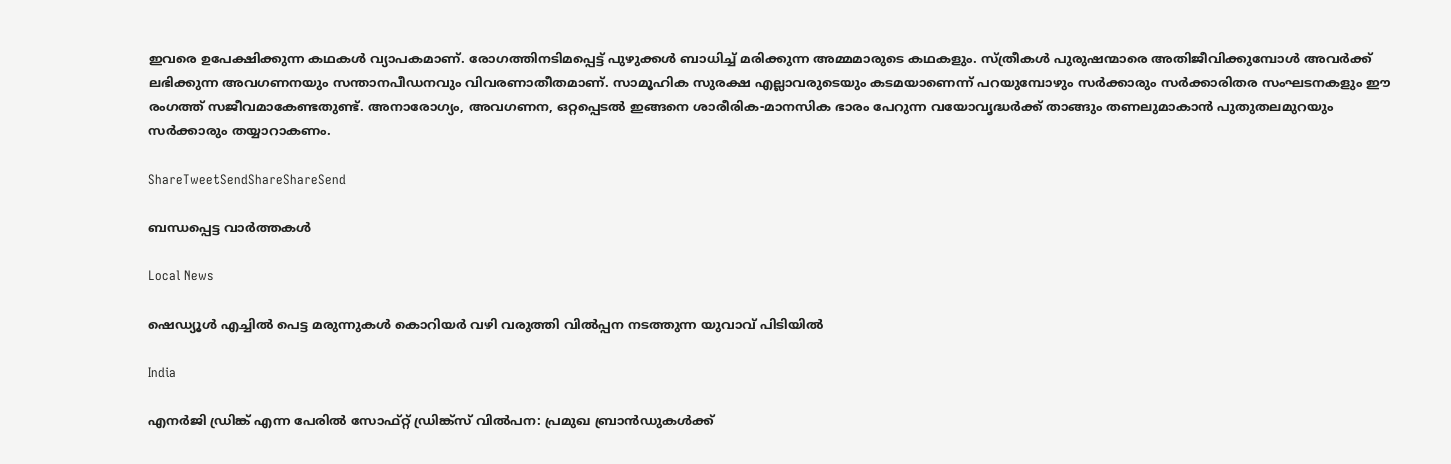ഇവരെ ഉപേക്ഷിക്കുന്ന കഥകള്‍ വ്യാപകമാണ്‌. രോഗത്തിനടിമപ്പെട്ട്‌ പുഴുക്കള്‍ ബാധിച്ച്‌ മരിക്കുന്ന അമ്മമാരുടെ കഥകളും. സ്ത്രീകള്‍ പുരുഷന്മാരെ അതിജീവിക്കുമ്പോള്‍ അവര്‍ക്ക്‌ ലഭിക്കുന്ന അവഗണനയും സന്താനപീഡനവും വിവരണാതീതമാണ്‌. സാമൂഹിക സുരക്ഷ എല്ലാവരുടെയും കടമയാണെന്ന്‌ പറയുമ്പോഴും സര്‍ക്കാരും സര്‍ക്കാരിതര സംഘടനകളും ഈ രംഗത്ത്‌ സജീവമാകേണ്ടതുണ്ട്‌. അനാരോഗ്യം, അവഗണന, ഒറ്റപ്പെടല്‍ ഇങ്ങനെ ശാരീരിക-മാനസിക ഭാരം പേറുന്ന വയോവൃദ്ധര്‍ക്ക്‌ താങ്ങും തണലുമാകാന്‍ പുതുതലമുറയും സര്‍ക്കാരും തയ്യാറാകണം.

ShareTweetSendShareShareSend

ബന്ധപ്പെട്ട വാര്‍ത്തകള്‍

Local News

ഷെഡ്യൂള്‍ എച്ചില്‍ പെട്ട മരുന്നുകള്‍ കൊറിയര്‍ വഴി വരുത്തി വില്‍പ്പന നടത്തുന്ന യുവാവ് പിടിയില്‍

India

എനര്‍ജി ഡ്രിങ്ക് എന്ന പേരില്‍ സോഫ്റ്റ് ഡ്രിങ്ക്‌സ് വില്‍പന: പ്രമുഖ ബ്രാന്‍ഡുകള്‍ക്ക്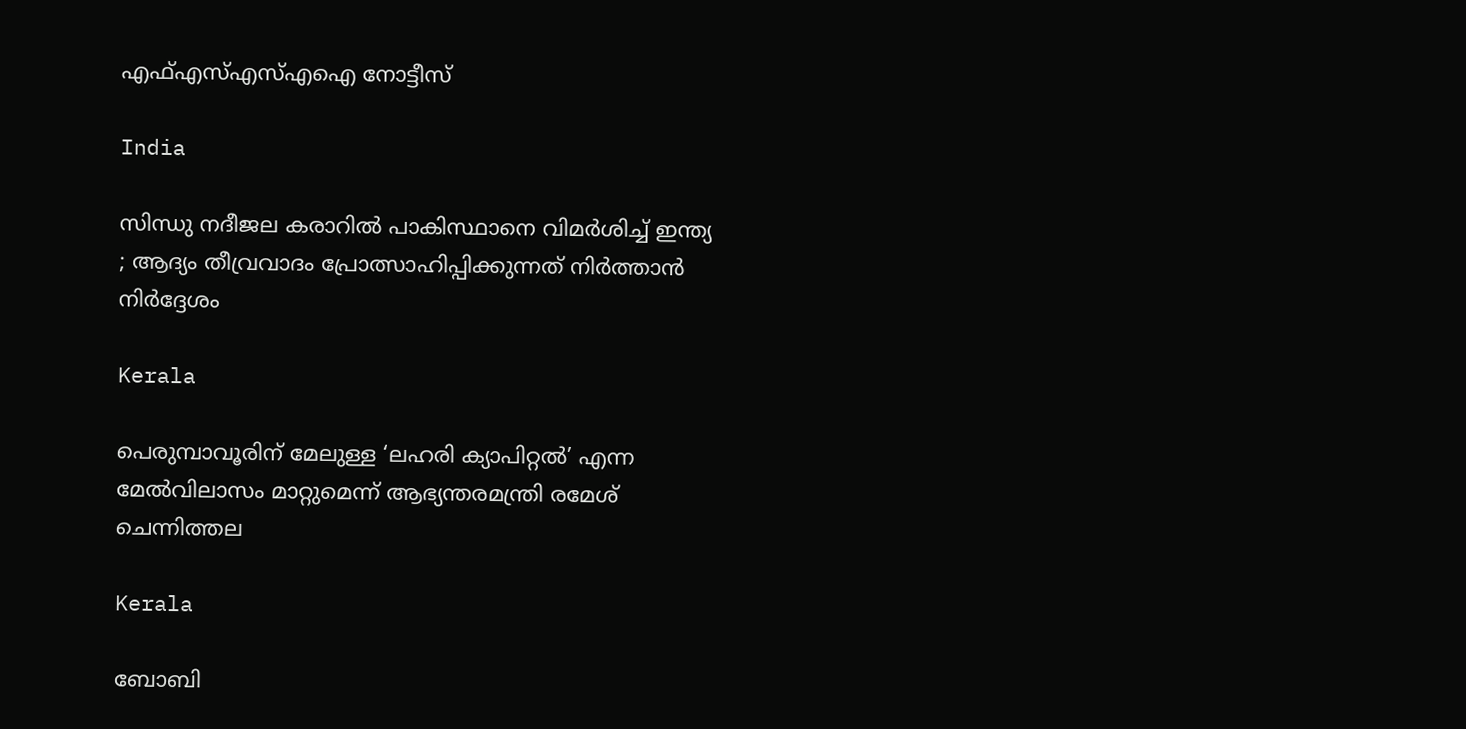എഫ്എസ്എസ്എഐ നോട്ടീസ്

India

സിന്ധു നദീജല കരാറിൽ പാകിസ്ഥാനെ വിമർശിച്ച് ഇന്ത്യ ; ആദ്യം തീവ്രവാദം പ്രോത്സാഹിപ്പിക്കുന്നത് നിർത്താൻ നിർദ്ദേശം

Kerala

പെരുമ്പാവൂരിന് മേലുള്ള ‘ലഹരി ക്യാപിറ്റല്‍’ എന്ന മേല്‍വിലാസം മാറ്റുമെന്ന് ആഭ്യന്തരമന്ത്രി രമേശ് ചെന്നിത്തല

Kerala

ബോബി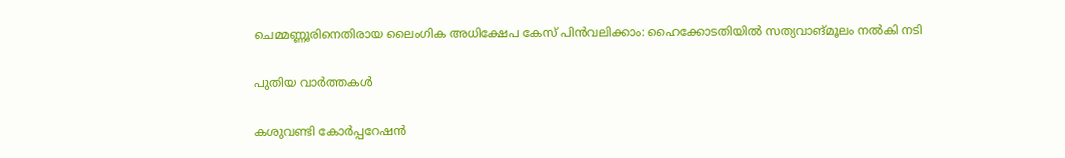ചെമ്മണ്ണൂരിനെതിരായ ലൈംഗിക അധിക്ഷേപ കേസ് പിന്‍വലിക്കാം: ഹൈക്കോടതിയില്‍ സത്യവാങ്മൂലം നല്‍കി നടി

പുതിയ വാര്‍ത്തകള്‍

കശുവണ്ടി കോര്‍പ്പറേഷന്‍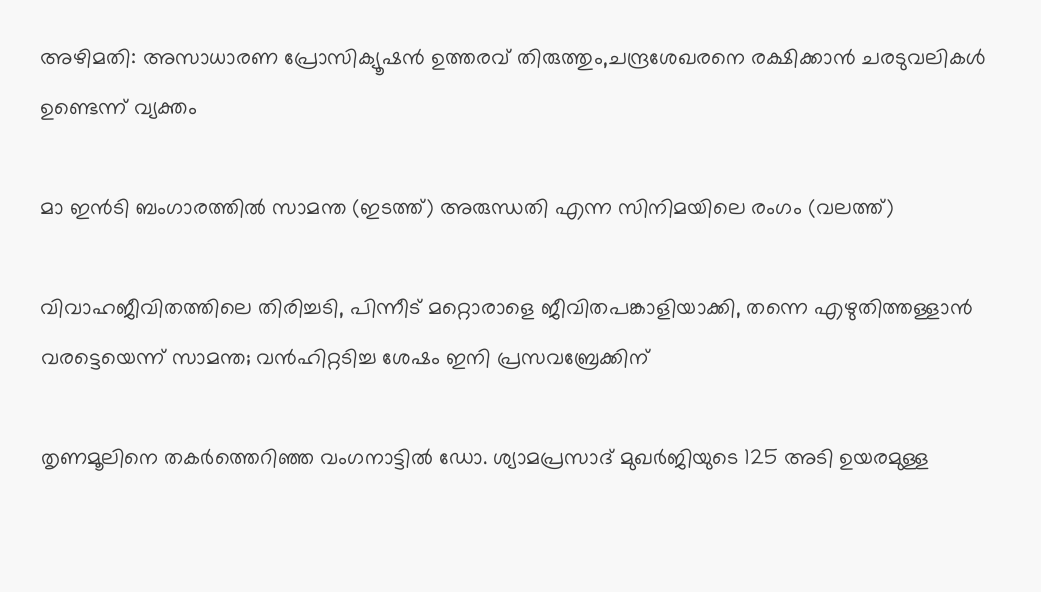അഴിമതി: അസാധാരണ പ്രോസിക്യൂഷന്‍ ഉത്തരവ് തിരുത്തും,ചന്ദ്രശേഖരനെ രക്ഷിക്കാന്‍ ചരടുവലികള്‍ ഉണ്ടെന്ന് വ്യക്തം

മാ ഇന്‍ടി ബംഗാരത്തില്‍ സാമന്ത (ഇടത്ത്) അരുന്ധതി എന്ന സിനിമയിലെ രംഗം (വലത്ത്)

വിവാഹജീവിതത്തിലെ തിരിച്ചടി, പിന്നീട് മറ്റൊരാളെ ജീവിതപങ്കാളിയാക്കി, തന്നെ എഴുതിത്തള്ളാന്‍ വരട്ടെയെന്ന് സാമന്ത; വന്‍ഹിറ്റടിച്ച ശേഷം ഇനി പ്രസവബ്രേക്കിന്

തൃണമൂലിനെ തകർത്തെറിഞ്ഞ വംഗനാട്ടിൽ ഡോ. ശ്യാമപ്രസാദ് മുഖർജിയുടെ 125 അടി ഉയരമുള്ള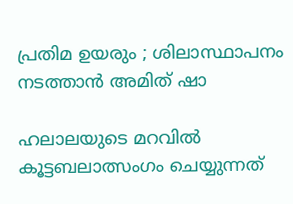പ്രതിമ ഉയരും ; ശിലാസ്ഥാപനം നടത്താൻ അമിത് ഷാ

ഹലാലയുടെ മറവിൽ കൂട്ടബലാത്സംഗം ചെയ്യുന്നത്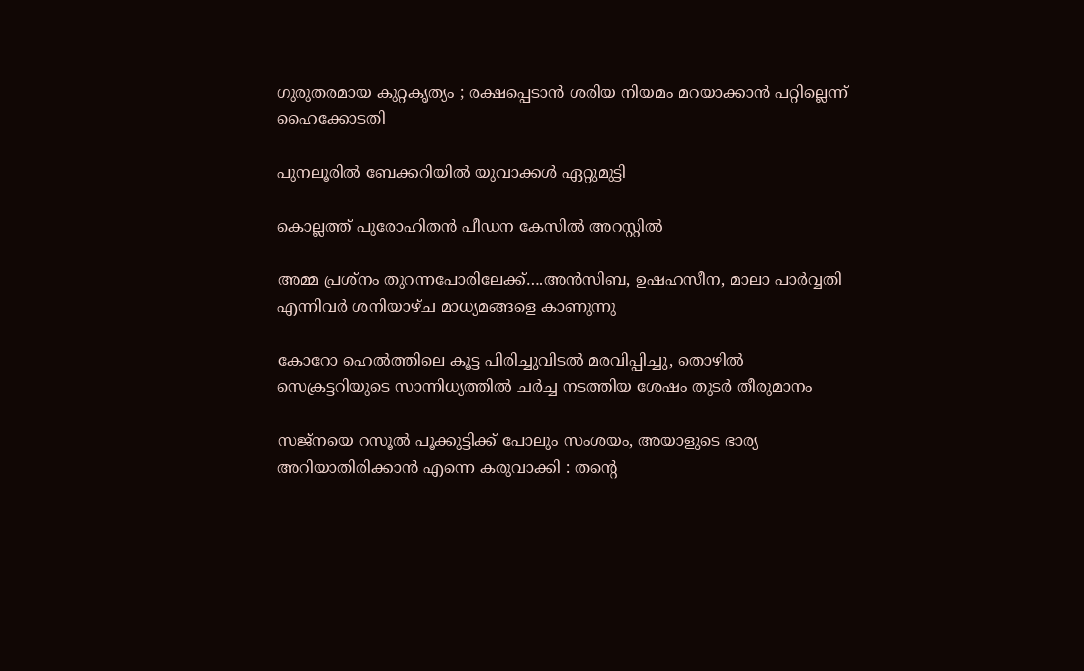ഗുരുതരമായ കുറ്റകൃത്യം ; രക്ഷപ്പെടാൻ ശരിയ നിയമം മറയാക്കാൻ പറ്റില്ലെന്ന് ഹൈക്കോടതി

പുനലൂരില്‍ ബേക്കറിയില്‍ യുവാക്കള്‍ ഏറ്റുമുട്ടി

കൊല്ലത്ത് പുരോഹിതന്‍ പീഡന കേസില്‍ അറസ്റ്റില്‍

അമ്മ പ്രശ്നം തുറന്നപോരിലേക്ക്….അന്‍സിബ, ഉഷഹസീന, മാലാ പാര്‍വ്വതി എന്നിവര്‍ ശനിയാഴ്ച മാധ്യമങ്ങളെ കാണുന്നു

കോറോ ഹെല്‍ത്തിലെ കൂട്ട പിരിച്ചുവിടല്‍ മരവിപ്പിച്ചു, തൊഴില്‍ സെക്രട്ടറിയുടെ സാന്നിധ്യത്തില്‍ ചര്‍ച്ച നടത്തിയ ശേഷം തുടര്‍ തീരുമാനം

സജ്നയെ റസൂൽ പൂക്കുട്ടിക്ക് പോലും സംശയം, അയാളുടെ ഭാര്യ അറിയാതിരിക്കാൻ എന്നെ കരുവാക്കി : തന്റെ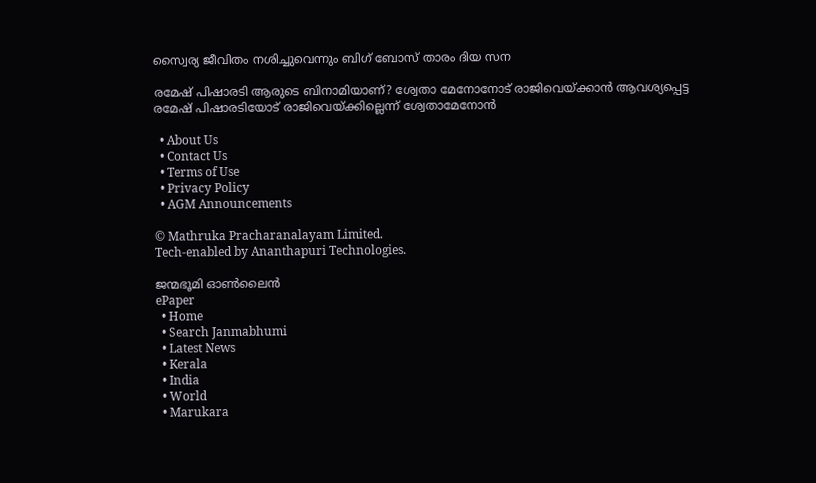സ്വൈര്യ ജീവിതം നശിച്ചുവെന്നും ബിഗ് ബോസ് താരം ദിയ സന

രമേഷ് പിഷാരടി ആരുടെ ബിനാമിയാണ്? ശ്വേതാ മേനോനോട് രാജിവെയ്‌ക്കാന്‍ ആവശ്യപ്പെട്ട രമേഷ് പിഷാരടിയോട് രാജിവെയ്‌ക്കില്ലെന്ന് ശ്വേതാമേനോന്‍

  • About Us
  • Contact Us
  • Terms of Use
  • Privacy Policy
  • AGM Announcements

© Mathruka Pracharanalayam Limited.
Tech-enabled by Ananthapuri Technologies.

ജന്മഭൂമി ഓണ്‍ലൈന്‍
ePaper
  • Home
  • Search Janmabhumi
  • Latest News
  • Kerala
  • India
  • World
  • Marukara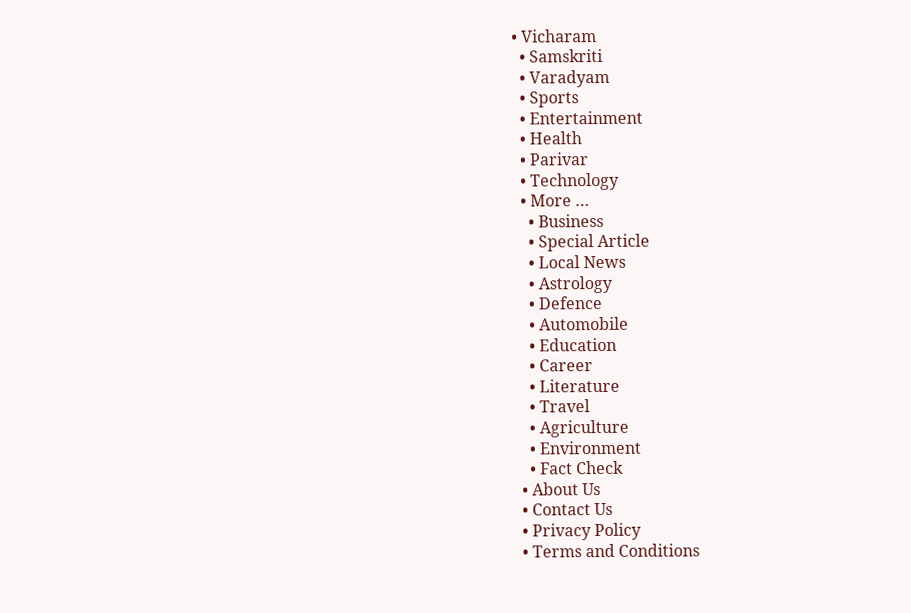• Vicharam
  • Samskriti
  • Varadyam
  • Sports
  • Entertainment
  • Health
  • Parivar
  • Technology
  • More …
    • Business
    • Special Article
    • Local News
    • Astrology
    • Defence
    • Automobile
    • Education
    • Career
    • Literature
    • Travel
    • Agriculture
    • Environment
    • Fact Check
  • About Us
  • Contact Us
  • Privacy Policy
  • Terms and Conditions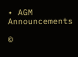• AGM Announcements

©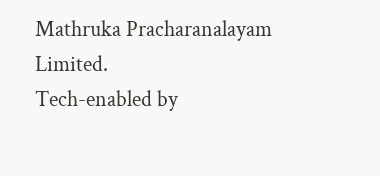Mathruka Pracharanalayam Limited.
Tech-enabled by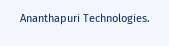Ananthapuri Technologies.